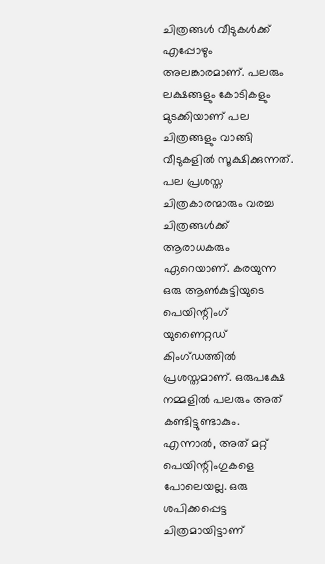ചിത്രങ്ങൾ വീടുകൾക്ക് എപ്പോഴും അലങ്കാരമാണ്. പലരും ലക്ഷങ്ങളും കോടികളും മുടക്കിയാണ് പല ചിത്രങ്ങളും വാങ്ങി വീടുകളിൽ സൂക്ഷിക്കുന്നത്. പല പ്രശസ്ത ചിത്രകാരന്മാരും വരച്ച ചിത്രങ്ങൾക്ക് ആരാധകരും ഏറെയാണ്. കരയുന്ന ഒരു ആൺകുട്ടിയുടെ പെയിന്റിംഗ് യുണൈറ്റഡ് കിംഗ്ഡത്തിൽ പ്രശസ്തമാണ്. ഒരുപക്ഷേ നമ്മളിൽ പലരും അത് കണ്ടിട്ടുണ്ടാകും.
എന്നാൽ, അത് മറ്റ് പെയിന്റിംഗുകളെ പോലെയല്ല. ഒരു ശപിക്കപ്പെട്ട ചിത്രമായിട്ടാണ്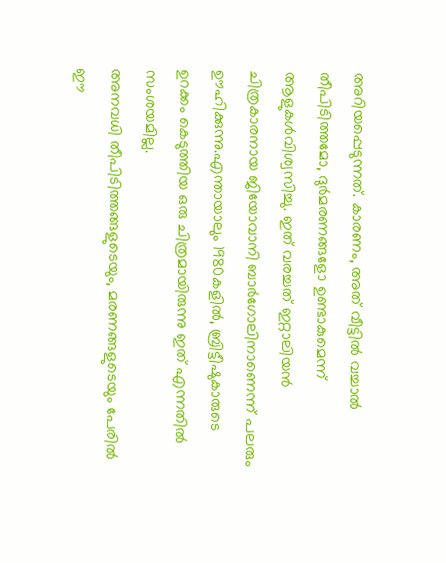അറിയപ്പെടുന്നത്. കാരണം, അത് വീട്ടിൽ വച്ചാൽ തീപിടിത്തമോ, ദുർമരണങ്ങളോ ഉണ്ടാകുമെന്ന് ആളുകൾവിശ്വസിച്ചു. ഇത് വരച്ചത് ഇറ്റാലിയൻ ചിത്രകാരനായ ജിയോവാനി ബാർഗോലിനാണെന്ന് പലരും ഊഹിക്കുന്നു.എന്തായാലും 1980കളിൽ, ബ്രിട്ടീഷുകാരുടെ ഉറക്കം കെടുത്തിയ ഒരു ചിത്രമായിരുന്നു ഇത് എന്നതിൽ സംശയമില്ല.
അനവധി തീപിടിത്തങ്ങളുടെയും, മരണങ്ങളുടെയും പേരിൽ ഈ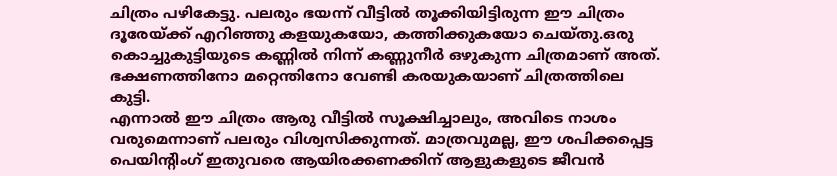ചിത്രം പഴികേട്ടു. പലരും ഭയന്ന് വീട്ടിൽ തൂക്കിയിട്ടിരുന്ന ഈ ചിത്രം ദൂരേയ്ക്ക് എറിഞ്ഞു കളയുകയോ, കത്തിക്കുകയോ ചെയ്തു.ഒരു കൊച്ചുകുട്ടിയുടെ കണ്ണിൽ നിന്ന് കണ്ണുനീർ ഒഴുകുന്ന ചിത്രമാണ് അത്. ഭക്ഷണത്തിനോ മറ്റെന്തിനോ വേണ്ടി കരയുകയാണ് ചിത്രത്തിലെ കുട്ടി.
എന്നാൽ ഈ ചിത്രം ആരു വീട്ടിൽ സൂക്ഷിച്ചാലും, അവിടെ നാശം വരുമെന്നാണ് പലരും വിശ്വസിക്കുന്നത്. മാത്രവുമല്ല, ഈ ശപിക്കപ്പെട്ട പെയിന്റിംഗ് ഇതുവരെ ആയിരക്കണക്കിന് ആളുകളുടെ ജീവൻ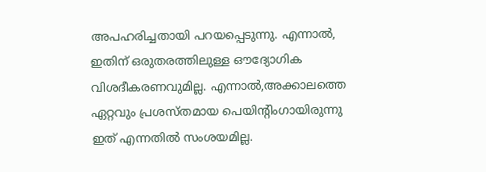അപഹരിച്ചതായി പറയപ്പെടുന്നു. എന്നാൽ, ഇതിന് ഒരുതരത്തിലുള്ള ഔദ്യോഗിക വിശദീകരണവുമില്ല. എന്നാൽ,അക്കാലത്തെ ഏറ്റവും പ്രശസ്തമായ പെയിന്റിംഗായിരുന്നു ഇത് എന്നതിൽ സംശയമില്ല.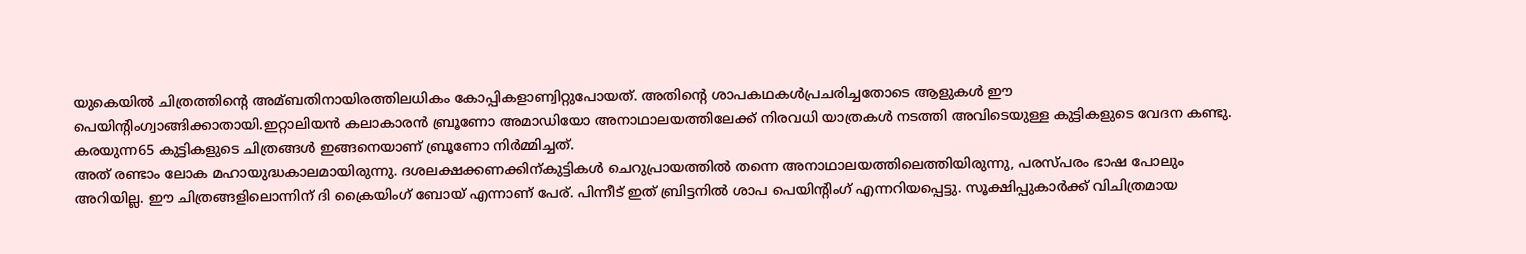യുകെയിൽ ചിത്രത്തിന്റെ അമ്ബതിനായിരത്തിലധികം കോപ്പികളാണ്വിറ്റുപോയത്. അതിന്റെ ശാപകഥകൾപ്രചരിച്ചതോടെ ആളുകൾ ഈ പെയിന്റിംഗ്വാങ്ങിക്കാതായി.ഇറ്റാലിയൻ കലാകാരൻ ബ്രൂണോ അമാഡിയോ അനാഥാലയത്തിലേക്ക് നിരവധി യാത്രകൾ നടത്തി അവിടെയുള്ള കുട്ടികളുടെ വേദന കണ്ടു. കരയുന്ന65 കുട്ടികളുടെ ചിത്രങ്ങൾ ഇങ്ങനെയാണ് ബ്രൂണോ നിർമ്മിച്ചത്.
അത് രണ്ടാം ലോക മഹായുദ്ധകാലമായിരുന്നു. ദശലക്ഷക്കണക്കിന്കുട്ടികൾ ചെറുപ്രായത്തിൽ തന്നെ അനാഥാലയത്തിലെത്തിയിരുന്നു, പരസ്പരം ഭാഷ പോലും അറിയില്ല. ഈ ചിത്രങ്ങളിലൊന്നിന് ദി ക്രൈയിംഗ് ബോയ് എന്നാണ് പേര്. പിന്നീട് ഇത് ബ്രിട്ടനിൽ ശാപ പെയിന്റിംഗ് എന്നറിയപ്പെട്ടു. സൂക്ഷിപ്പുകാർക്ക് വിചിത്രമായ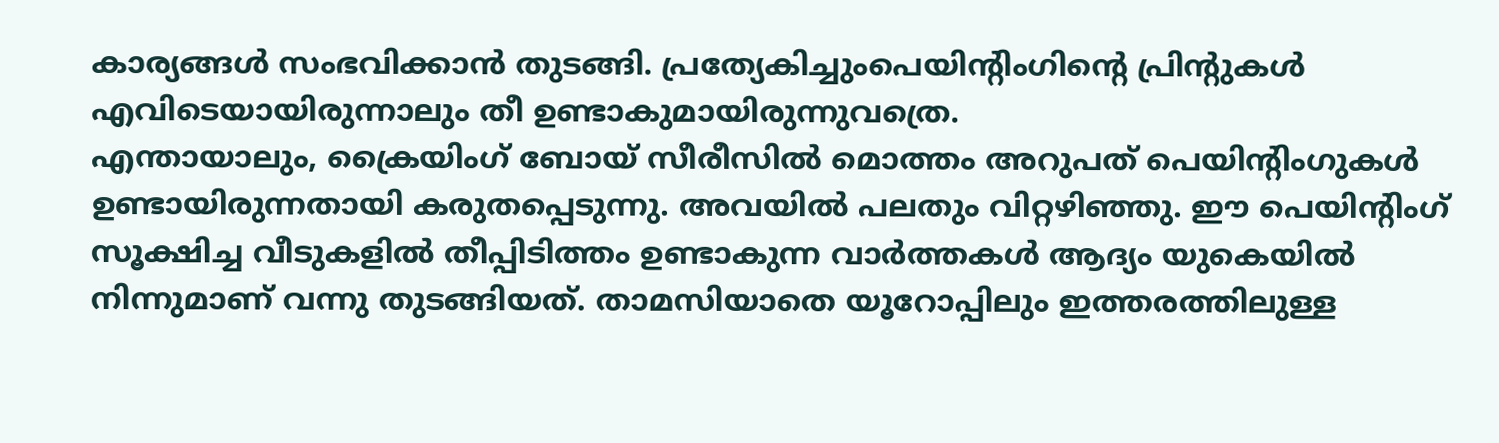കാര്യങ്ങൾ സംഭവിക്കാൻ തുടങ്ങി. പ്രത്യേകിച്ചുംപെയിന്റിംഗിന്റെ പ്രിന്റുകൾ എവിടെയായിരുന്നാലും തീ ഉണ്ടാകുമായിരുന്നുവത്രെ.
എന്തായാലും, ക്രൈയിംഗ് ബോയ് സീരീസിൽ മൊത്തം അറുപത് പെയിന്റിംഗുകൾ ഉണ്ടായിരുന്നതായി കരുതപ്പെടുന്നു. അവയിൽ പലതും വിറ്റഴിഞ്ഞു. ഈ പെയിന്റിംഗ് സൂക്ഷിച്ച വീടുകളിൽ തീപ്പിടിത്തം ഉണ്ടാകുന്ന വാർത്തകൾ ആദ്യം യുകെയിൽ നിന്നുമാണ് വന്നു തുടങ്ങിയത്. താമസിയാതെ യൂറോപ്പിലും ഇത്തരത്തിലുള്ള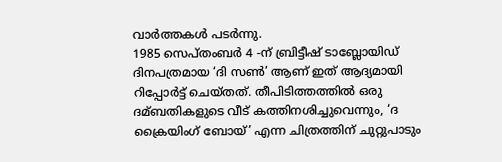വാർത്തകൾ പടർന്നു.
1985 സെപ്തംബർ 4 -ന് ബ്രിട്ടീഷ് ടാബ്ലോയിഡ് ദിനപത്രമായ ‘ദി സൺ’ ആണ് ഇത് ആദ്യമായി റിപ്പോർട്ട് ചെയ്തത്. തീപിടിത്തത്തിൽ ഒരു ദമ്ബതികളുടെ വീട് കത്തിനശിച്ചുവെന്നും, ‘ദ ക്രൈയിംഗ് ബോയ്’ എന്ന ചിത്രത്തിന് ചുറ്റുപാടും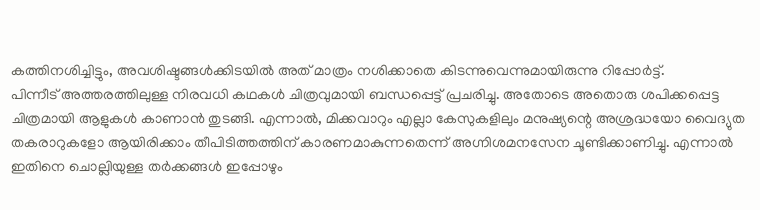കത്തിനശിച്ചിട്ടും, അവശിഷ്ടങ്ങൾക്കിടയിൽ അത് മാത്രം നശിക്കാതെ കിടന്നുവെന്നുമായിരുന്നു റിപ്പോർട്ട്.
പിന്നീട് അത്തരത്തിലുള്ള നിരവധി കഥകൾ ചിത്രവുമായി ബന്ധപ്പെട്ട് പ്രചരിച്ചു. അതോടെ അതൊരു ശപിക്കപ്പെട്ട ചിത്രമായി ആളുകൾ കാണാൻ തുടങ്ങി. എന്നാൽ, മിക്കവാറും എല്ലാ കേസുകളിലും മനുഷ്യന്റെ അശ്രദ്ധയോ വൈദ്യുത തകരാറുകളോ ആയിരിക്കാം തീപിടിത്തത്തിന് കാരണമാകുന്നതെന്ന് അഗ്നിശമനസേന ചൂണ്ടിക്കാണിച്ചു. എന്നാൽ ഇതിനെ ചൊല്ലിയുള്ള തർക്കങ്ങൾ ഇപ്പോഴും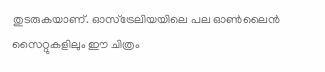തുടരുകയാണ്. ഓസ്ട്രേലിയയിലെ പല ഓൺലൈൻ സൈറ്റുകളിലും ഈ ചിത്രം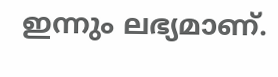ഇന്നും ലഭ്യമാണ്.